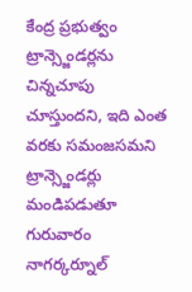కేంద్ర ప్రభుత్వం ట్రాన్స్జెండర్లను చిన్నచూపు చూస్తుందని, ఇది ఎంత వరకు సమంజసమని ట్రాన్స్జెండర్లు మండిపడుతూ గురువారం నాగర్కర్నూల్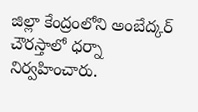జిల్లా కేంద్రంలోని అంబేద్కర్ చౌరస్తాలో ధర్నా నిర్వహించారు.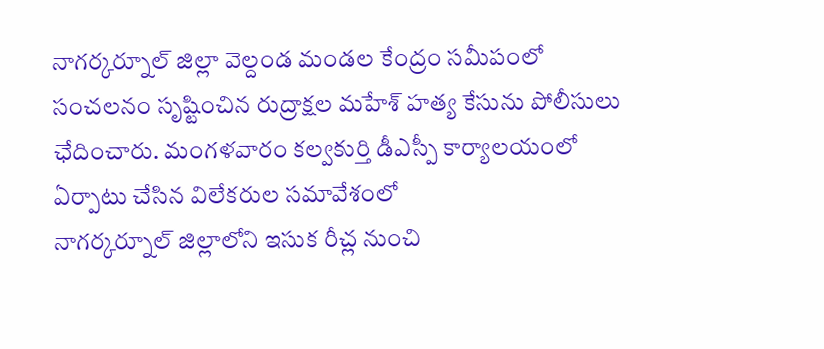నాగర్కర్నూల్ జిల్లా వెల్దండ మండల కేంద్రం సమీపంలో సంచలనం సృష్టించిన రుద్రాక్షల మహేశ్ హత్య కేసును పోలీసులు ఛేదించారు. మంగళవారం కల్వకుర్తి డీఎస్పీ కార్యాలయంలో ఏర్పాటు చేసిన విలేకరుల సమావేశంలో
నాగర్కర్నూల్ జిల్లాలోని ఇసుక రీచ్ల నుంచి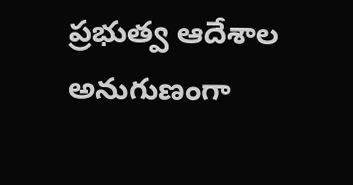ప్రభుత్వ ఆదేశాల అనుగుణంగా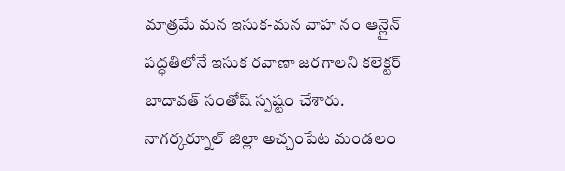మాత్రమే మన ఇసుక-మన వాహ నం ఆన్లైన్ పద్ధతిలోనే ఇసుక రవాణా జరగాలని కలెక్టర్ బాదావత్ సంతోష్ స్పష్టం చేశారు.
నాగర్కర్నూల్ జిల్లా అచ్చంపేట మండలం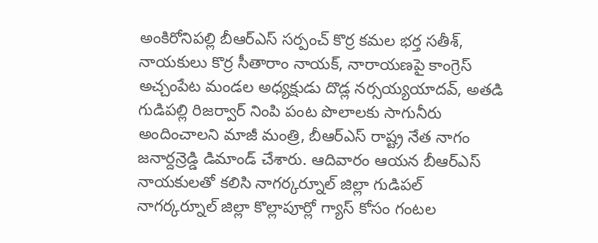అంకిరోనిపల్లి బీఆర్ఎస్ సర్పంచ్ కొర్ర కమల భర్త సతీశ్, నాయకులు కొర్ర సీతారాం నాయక్, నారాయణపై కాంగ్రెస్ అచ్చంపేట మండల అధ్యక్షుడు దొడ్ల నర్సయ్యయాదవ్, అతడి
గుడిపల్లి రిజర్వార్ నింపి పంట పొలాలకు సాగునీరు అందించాలని మాజీ మంత్రి, బీఆర్ఎస్ రాష్ట్ర నేత నాగం జనార్దన్రెడ్డి డిమాండ్ చేశారు. ఆదివారం ఆయన బీఆర్ఎస్ నాయకులతో కలిసి నాగర్కర్నూల్ జిల్లా గుడిపల్
నాగర్కర్నూల్ జిల్లా కొల్లాపూర్లో గ్యాస్ కోసం గంటల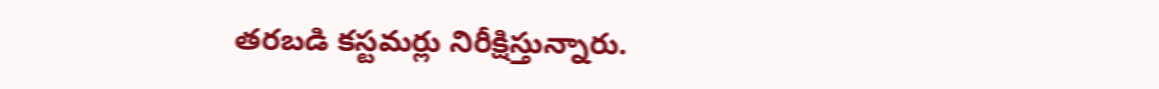తరబడి కస్టమర్లు నిరీక్షిస్తున్నారు.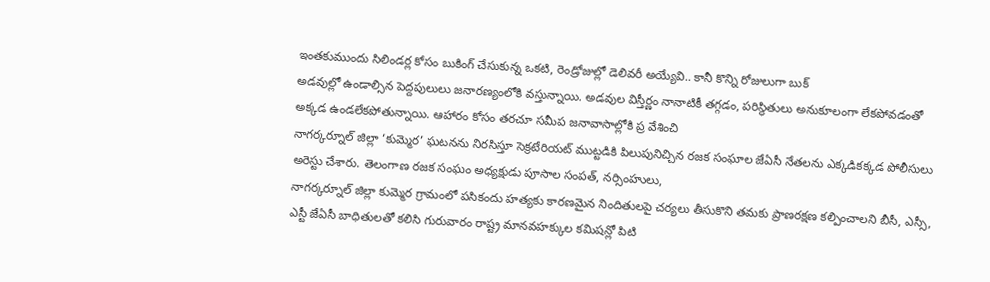ఇంతకుముందు సిలిండర్ల కోసం బుకింగ్ చేసుకున్న ఒకటి, రెండ్రోజుల్లో డెలివరీ అయ్యేవి.. కానీ కొన్ని రోజులుగా బుక్
అడవుల్లో ఉండాల్సిన పెద్దపులులు జనారణ్యంలోకి వస్తున్నాయి. అడవుల విస్తీర్ణం నానాటికీ తగ్గడం, పరిస్థితులు అనుకూలంగా లేకపోవడంతో అక్కడ ఉండలేకపోతున్నాయి. ఆహారం కోసం తరచూ సమీప జనావాసాల్లోకి ప్ర వేశించి
నాగర్కర్నూల్ జిల్లా ‘కుమ్మెర’ ఘటనను నిరసిస్తూ సెక్రటేరియట్ ముట్టడికి పిలుపునిచ్చిన రజక సంఘాల జేఏసీ నేతలను ఎక్కడికక్కడ పోలీసులు అరెస్టు చేశారు. తెలంగాణ రజక సంఘం అధ్యక్షుడు పూసాల సంపత్, నర్సింహులు,
నాగర్కర్నూల్ జిల్లా కుమ్మెర గ్రామంలో పసికందు హత్యకు కారణమైన నిందితులపై చర్యలు తీసుకొని తమకు ప్రాణరక్షణ కల్పించాలని బీసీ, ఎస్సీ, ఎస్టీ జేఏసీ బాధితులతో కలిసి గురువారం రాష్ట్ర మానవహక్కుల కమిషన్లో పిటి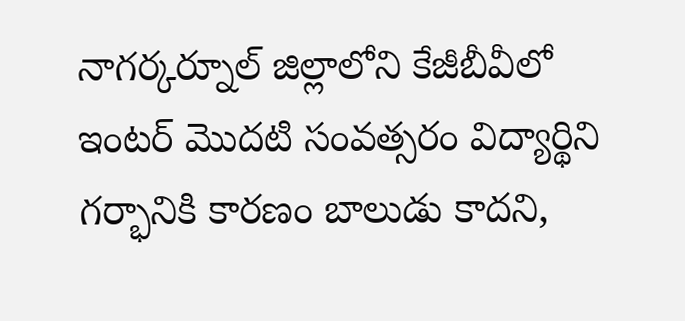నాగర్కర్నూల్ జిల్లాలోని కేజీబీవీలో ఇంటర్ మొదటి సంవత్సరం విద్యార్థిని గర్భానికి కారణం బాలుడు కాదని,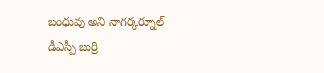బంధువు అని నాగర్కర్నూల్ డీఎస్పీ బుర్రి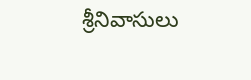శ్రీనివాసులు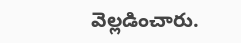వెల్లడించారు.